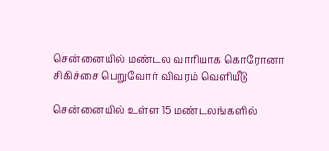சென்னையில் மண்டல வாரியாக கொரோனா சிகிச்சை பெறுவோர் விவரம் வெளியீடு

சென்னையில் உள்ள 15 மண்டலங்களில்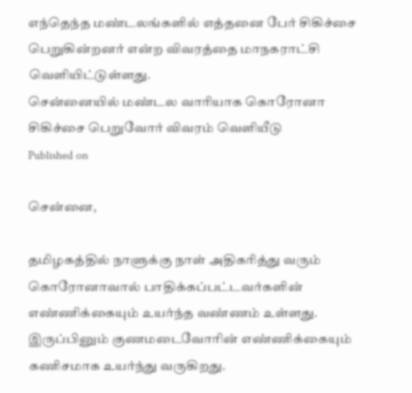எந்தெந்த மண்டலங்களில் எத்தனை பேர் சிகிச்சை பெறுகின்றனர் என்ற விவரத்தை மாநகராட்சி வெளியிட்டுள்ளது.
சென்னையில் மண்டல வாரியாக கொரோனா சிகிச்சை பெறுவோர் விவரம் வெளியீடு
Published on

சென்னை,

தமிழகத்தில் நாளுக்கு நாள் அதிகரித்து வரும் கொரோனாவால் பாதிக்கப்பட்டவர்களின் எண்ணிக்கையும் உயர்ந்த வண்ணம் உள்ளது. இருப்பினும் குணமடைவோரின் எண்ணிக்கையும் கணிசமாக உயர்ந்து வருகிறது.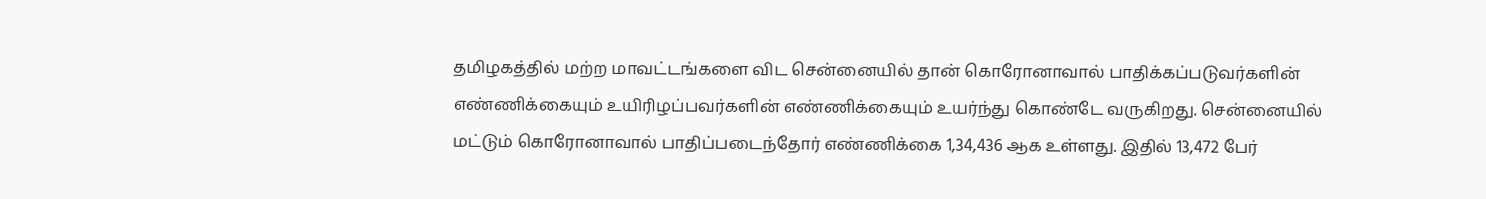தமிழகத்தில் மற்ற மாவட்டங்களை விட சென்னையில் தான் கொரோனாவால் பாதிக்கப்படுவர்களின் எண்ணிக்கையும் உயிரிழப்பவர்களின் எண்ணிக்கையும் உயர்ந்து கொண்டே வருகிறது. சென்னையில் மட்டும் கொரோனாவால் பாதிப்படைந்தோர் எண்ணிக்கை 1,34,436 ஆக உள்ளது. இதில் 13,472 பேர்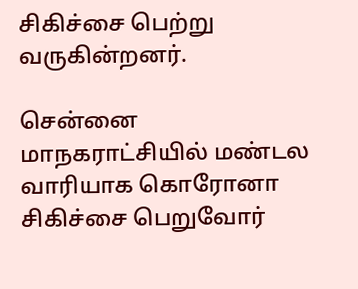சிகிச்சை பெற்று வருகின்றனர்.

சென்னை மாநகராட்சியில் மண்டல வாரியாக கொரோனா சிகிச்சை பெறுவோர்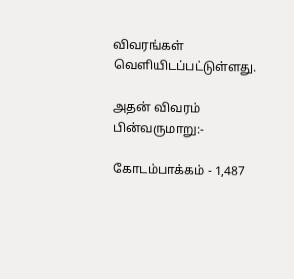விவரங்கள் வெளியிடப்பட்டுள்ளது.

அதன் விவரம் பின்வருமாறு:-

கோடம்பாக்கம் - 1,487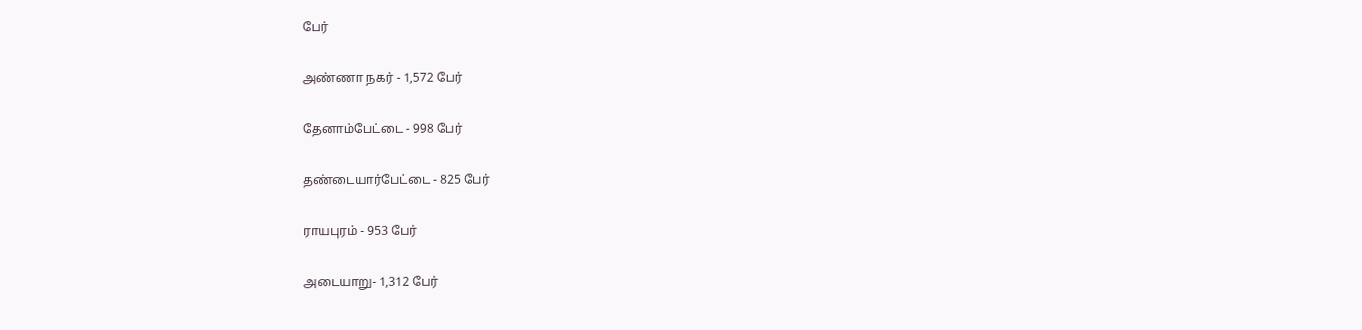பேர்

அண்ணா நகர் - 1,572 பேர்

தேனாம்பேட்டை - 998 பேர்

தண்டையார்பேட்டை - 825 பேர்

ராயபுரம் - 953 பேர்

அடையாறு- 1,312 பேர்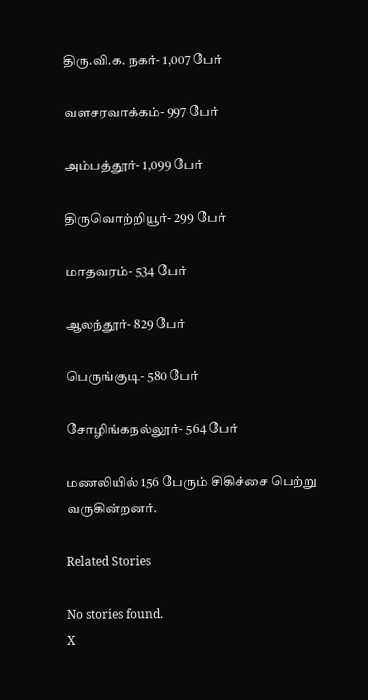திரு.வி.க. நகர்- 1,007 பேர்

வளசரவாக்கம்- 997 பேர்

அம்பத்தூர்- 1,099 பேர்

திருவொற்றியூர்- 299 பேர்

மாதவரம்- 534 பேர்

ஆலந்தூர்- 829 பேர்

பெருங்குடி- 580 பேர்

சோழிங்கநல்லூர்- 564 பேர்

மணலியில் 156 பேரும் சிகிச்சை பெற்று வருகின்றனர்.

Related Stories

No stories found.
X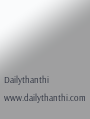Dailythanthi
www.dailythanthi.com